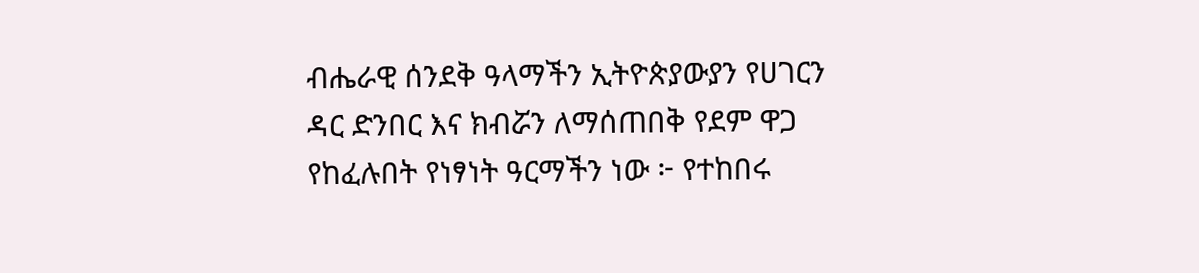ብሔራዊ ሰንደቅ ዓላማችን ኢትዮጵያውያን የሀገርን ዳር ድንበር እና ክብሯን ለማሰጠበቅ የደም ዋጋ የከፈሉበት የነፃነት ዓርማችን ነው ፦ የተከበሩ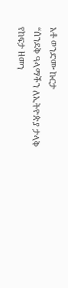አቶ ወንድሙ ኩርታ
“ሰንደቅ ዓላማችን ለኢትዮጵያ ታላቅ የከፍታ ዘመን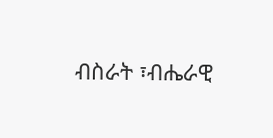ብስራት ፣ብሔራዊ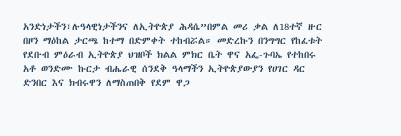አንድነታችን፣ሉዓላዊነታችንና ለኢትዮጵያ ሕዳሴ”በምል መሪ ቃል ለ18ተኛ ዙር በዞን ማዕከል ታርጫ ከተማ በድምቀት ተከብሯል። መድረኩን በንግግር የከፈቱት የደቡብ ምዕራብ ኢትዮጵያ ህዝቦች ክልል ምክር ቤት ዋና አፌ-ጉባኤ የተከበሩ አቶ ወንድሙ ኩርታ ብሔራዊ ሰንደቅ ዓላማችን ኢትዮጵያውያን የሀገር ዳር ድንበር እና ክብሩዋን ለማስጠበቅ የደም ዋጋ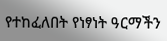የተከፈለበት የነፃነት ዓርማችን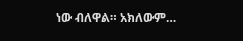ነው ብለዋል። አክለውም…